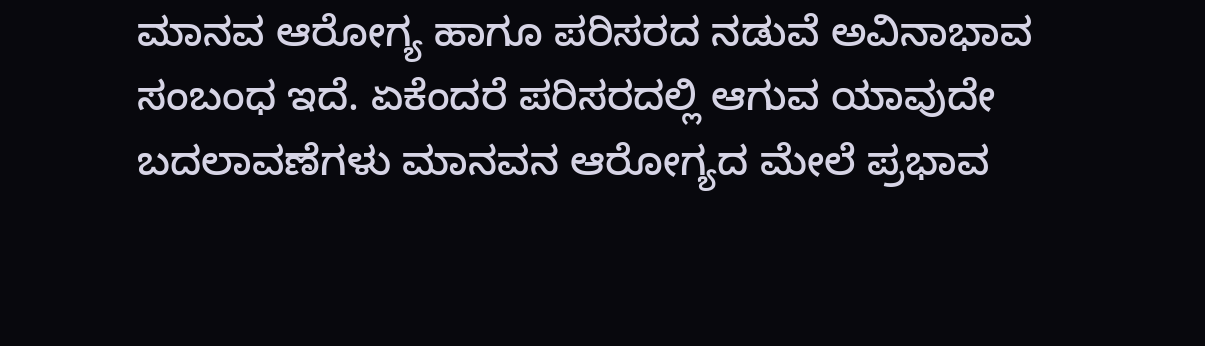ಮಾನವ ಆರೋಗ್ಯ ಹಾಗೂ ಪರಿಸರದ ನಡುವೆ ಅವಿನಾಭಾವ ಸಂಬಂಧ ಇದೆ. ಏಕೆಂದರೆ ಪರಿಸರದಲ್ಲಿ ಆಗುವ ಯಾವುದೇ ಬದಲಾವಣೆಗಳು ಮಾನವನ ಆರೋಗ್ಯದ ಮೇಲೆ ಪ್ರಭಾವ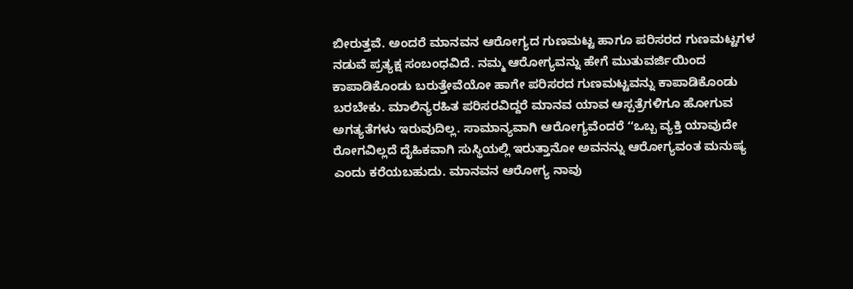ಬೀರುತ್ತವೆ. ಅಂದರೆ ಮಾನವನ ಆರೋಗ್ಯದ ಗುಣಮಟ್ಟ ಹಾಗೂ ಪರಿಸರದ ಗುಣಮಟ್ಟಗಳ ನಡುವೆ ಪ್ರತ್ಯಕ್ಷ ಸಂಬಂಧವಿದೆ. ನಮ್ಮ ಆರೋಗ್ಯವನ್ನು ಹೇಗೆ ಮುತುವರ್ಜಿಯಿಂದ ಕಾಪಾಡಿಕೊಂಡು ಬರುತ್ತೇವೆಯೋ ಹಾಗೇ ಪರಿಸರದ ಗುಣಮಟ್ಟವನ್ನು ಕಾಪಾಡಿಕೊಂಡು ಬರಬೇಕು. ಮಾಲಿನ್ಯರಹಿತ ಪರಿಸರವಿದ್ದರೆ ಮಾನವ ಯಾವ ಆಸ್ಪತ್ರೆಗಳಿಗೂ ಹೋಗುವ ಅಗತ್ಯತೆಗಳು ಇರುವುದಿಲ್ಲ. ಸಾಮಾನ್ಯವಾಗಿ ಆರೋಗ್ಯವೆಂದರೆ ʻʻಒಬ್ಬ ವ್ಯಕ್ತಿ ಯಾವುದೇ ರೋಗವಿಲ್ಲದೆ ದೈಹಿಕವಾಗಿ ಸುಸ್ಥಿಯಲ್ಲಿ ಇರುತ್ತಾನೋ ಅವನನ್ನು ಆರೋಗ್ಯವಂತ ಮನುಷ್ಯ ಎಂದು ಕರೆಯಬಹುದು. ಮಾನವನ ಆರೋಗ್ಯ ನಾವು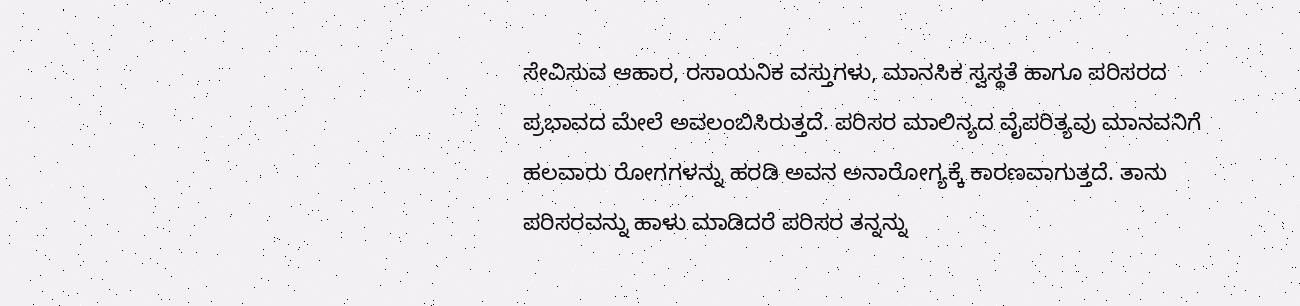ಸೇವಿಸುವ ಆಹಾರ, ರಸಾಯನಿಕ ವಸ್ತುಗಳು, ಮಾನಸಿಕ ಸ್ವಸ್ಥತೆ ಹಾಗೂ ಪರಿಸರದ ಪ್ರಭಾವದ ಮೇಲೆ ಅವಲಂಬಿಸಿರುತ್ತದೆ. ಪರಿಸರ ಮಾಲಿನ್ಯದ ವೈಪರಿತ್ಯವು ಮಾನವನಿಗೆ ಹಲವಾರು ರೋಗಗಳನ್ನು ಹರಡಿ ಅವನ ಅನಾರೋಗ್ಯಕ್ಕೆ ಕಾರಣವಾಗುತ್ತದೆ. ತಾನು ಪರಿಸರವನ್ನು ಹಾಳು ಮಾಡಿದರೆ ಪರಿಸರ ತನ್ನನ್ನು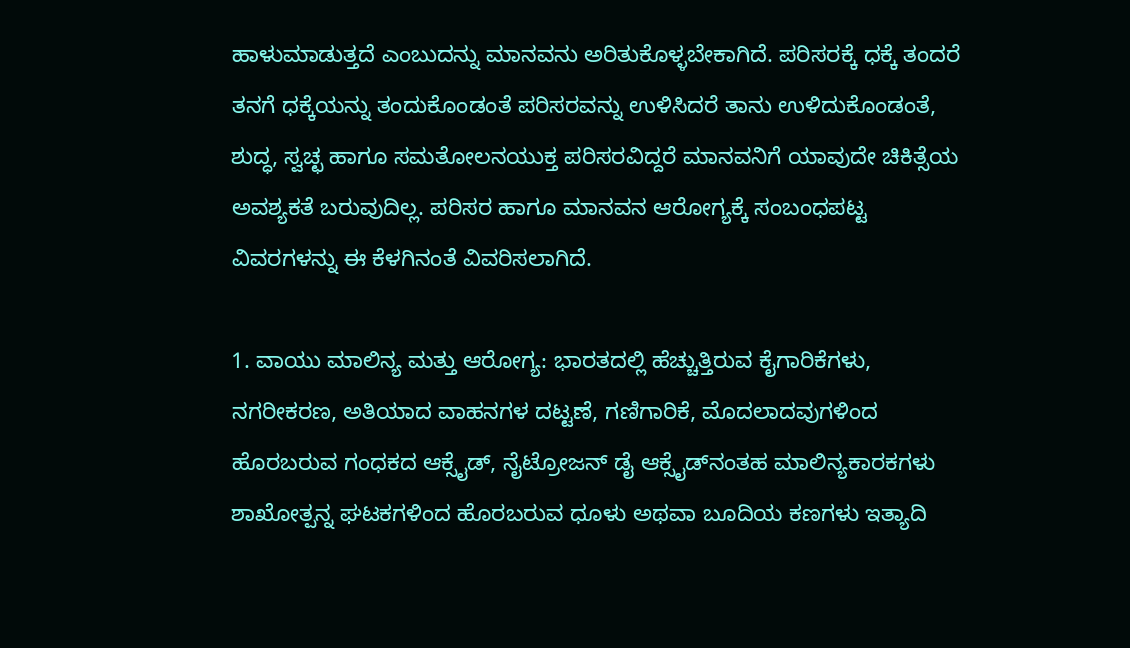ಹಾಳುಮಾಡುತ್ತದೆ ಎಂಬುದನ್ನು ಮಾನವನು ಅರಿತುಕೊಳ್ಳಬೇಕಾಗಿದೆ. ಪರಿಸರಕ್ಕೆ ಧಕ್ಕೆ ತಂದರೆ ತನಗೆ ಧಕ್ಕೆಯನ್ನು ತಂದುಕೊಂಡಂತೆ ಪರಿಸರವನ್ನು ಉಳಿಸಿದರೆ ತಾನು ಉಳಿದುಕೊಂಡಂತೆ, ಶುದ್ಧ, ಸ್ವಚ್ಛ ಹಾಗೂ ಸಮತೋಲನಯುಕ್ತ ಪರಿಸರವಿದ್ದರೆ ಮಾನವನಿಗೆ ಯಾವುದೇ ಚಿಕಿತ್ಸೆಯ ಅವಶ್ಯಕತೆ ಬರುವುದಿಲ್ಲ. ಪರಿಸರ ಹಾಗೂ ಮಾನವನ ಆರೋಗ್ಯಕ್ಕೆ ಸಂಬಂಧಪಟ್ಟ ವಿವರಗಳನ್ನು ಈ ಕೆಳಗಿನಂತೆ ವಿವರಿಸಲಾಗಿದೆ.

1. ವಾಯು ಮಾಲಿನ್ಯ ಮತ್ತು ಆರೋಗ್ಯ: ಭಾರತದಲ್ಲಿ ಹೆಚ್ಚುತ್ತಿರುವ ಕೈಗಾರಿಕೆಗಳು, ನಗರೀಕರಣ, ಅತಿಯಾದ ವಾಹನಗಳ ದಟ್ಟಣೆ, ಗಣಿಗಾರಿಕೆ, ಮೊದಲಾದವುಗಳಿಂದ ಹೊರಬರುವ ಗಂಧಕದ ಆಕ್ಸೈಡ್, ನೈಟ್ರೋಜನ್ ಡೈ ಆಕ್ಸೈಡ್‌ನಂತಹ ಮಾಲಿನ್ಯಕಾರಕಗಳು ಶಾಖೋತ್ಪನ್ನ ಘಟಕಗಳಿಂದ ಹೊರಬರುವ ಧೂಳು ಅಥವಾ ಬೂದಿಯ ಕಣಗಳು ಇತ್ಯಾದಿ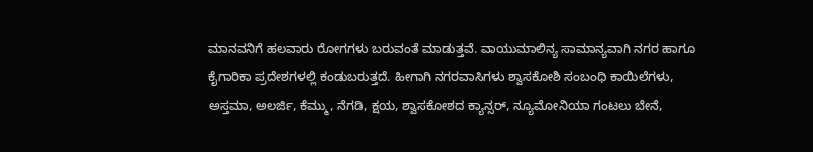ಮಾನವನಿಗೆ ಹಲವಾರು ರೋಗಗಳು ಬರುವಂತೆ ಮಾಡುತ್ತವೆ. ವಾಯುಮಾಲಿನ್ಯ ಸಾಮಾನ್ಯವಾಗಿ ನಗರ ಹಾಗೂ ಕೈಗಾರಿಕಾ ಪ್ರದೇಶಗಳಲ್ಲಿ ಕಂಡುಬರುತ್ತದೆ. ಹೀಗಾಗಿ ನಗರವಾಸಿಗಳು ಶ್ವಾಸಕೋಶಿ ಸಂಬಂಧಿ ಕಾಯಿಲೆಗಳು, ಅಸ್ತಮಾ, ಅಲರ್ಜಿ, ಕೆಮ್ಮು, ನೆಗಡಿ, ಕ್ಷಯ, ಶ್ವಾಸಕೋಶದ ಕ್ಯಾನ್ಸರ್, ನ್ಯೂಮೋನಿಯಾ ಗಂಟಲು ಬೇನೆ,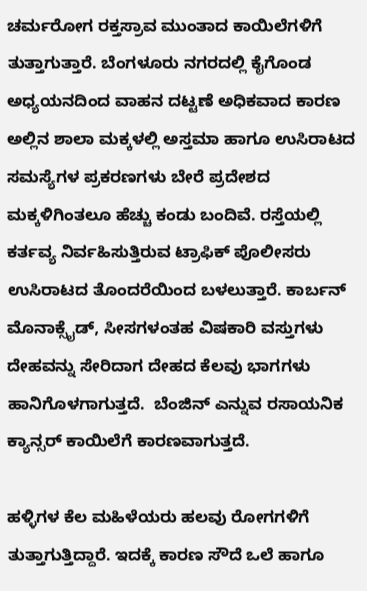ಚರ್ಮರೋಗ ರಕ್ತಸ್ರಾವ ಮುಂತಾದ ಕಾಯಿಲೆಗಳಿಗೆ ತುತ್ತಾಗುತ್ತಾರೆ. ಬೆಂಗಳೂರು ನಗರದಲ್ಲಿ ಕೈಗೊಂಡ ಅಧ್ಯಯನದಿಂದ ವಾಹನ ದಟ್ಟಣೆ ಅಧಿಕವಾದ ಕಾರಣ ಅಲ್ಲಿನ ಶಾಲಾ ಮಕ್ಕಳಲ್ಲಿ ಅಸ್ತಮಾ ಹಾಗೂ ಉಸಿರಾಟದ ಸಮಸ್ಯೆಗಳ ಪ್ರಕರಣಗಳು ಬೇರೆ ಪ್ರದೇಶದ ಮಕ್ಕಳಿಗಿಂತಲೂ ಹೆಚ್ಚು ಕಂಡು ಬಂದಿವೆ. ರಸ್ತೆಯಲ್ಲಿ ಕರ್ತವ್ಯ ನಿರ್ವಹಿಸುತ್ತಿರುವ ಟ್ರಾಫಿಕ್ ಪೊಲೀಸರು ಉಸಿರಾಟದ ತೊಂದರೆಯಿಂದ ಬಳಲುತ್ತಾರೆ. ಕಾರ್ಬನ್ ಮೊನಾಕ್ಸೈಡ್, ಸೀಸಗಳಂತಹ ವಿಷಕಾರಿ ವಸ್ತುಗಳು ದೇಹವನ್ನು ಸೇರಿದಾಗ ದೇಹದ ಕೆಲವು ಭಾಗಗಳು ಹಾನಿಗೊಳಗಾಗುತ್ತದೆ.  ಬೆಂಜಿನ್ ಎನ್ನುವ ರಸಾಯನಿಕ ಕ್ಯಾನ್ಸರ್ ಕಾಯಿಲೆಗೆ ಕಾರಣವಾಗುತ್ತದೆ.

ಹಳ್ಳಿಗಳ ಕೆಲ ಮಹಿಳೆಯರು ಹಲವು ರೋಗಗಳಿಗೆ ತುತ್ತಾಗುತ್ತಿದ್ದಾರೆ. ಇದಕ್ಕೆ ಕಾರಣ ಸೌದೆ ಒಲೆ ಹಾಗೂ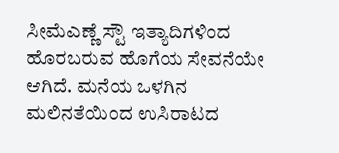ಸೀಮೆಎಣ್ಣೆ ಸ್ಟೌ ಇತ್ಯಾದಿಗಳಿಂದ ಹೊರಬರುವ ಹೊಗೆಯ ಸೇವನೆಯೇ ಆಗಿದೆ. ಮನೆಯ ಒಳಗಿನ ಮಲಿನತೆಯಿಂದ ಉಸಿರಾಟದ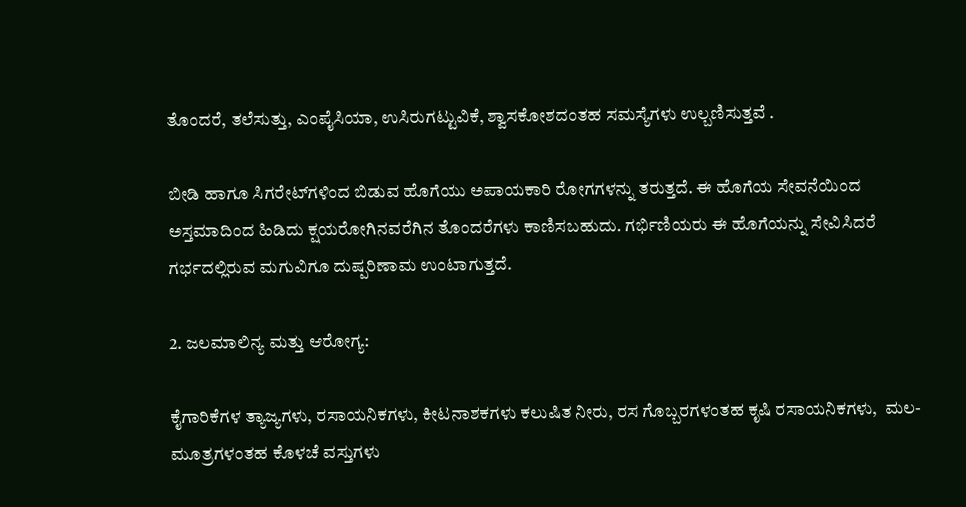ತೊಂದರೆ, ತಲೆಸುತ್ತು, ಎಂಪೈಸಿಯಾ, ಉಸಿರುಗಟ್ಟುವಿಕೆ, ಶ್ವಾಸಕೋಶದಂತಹ ಸಮಸ್ಯೆಗಳು ಉಲ್ಬಣಿಸುತ್ತವೆ .

ಬೀಡಿ ಹಾಗೂ ಸಿಗರೇಟ್‌ಗಳಿಂದ ಬಿಡುವ ಹೊಗೆಯು ಅಪಾಯಕಾರಿ ರೋಗಗಳನ್ನು ತರುತ್ತದೆ. ಈ ಹೊಗೆಯ ಸೇವನೆಯಿಂದ ಅಸ್ತಮಾದಿಂದ ಹಿಡಿದು ಕ್ಷಯರೋಗಿನವರೆಗಿನ ತೊಂದರೆಗಳು ಕಾಣಿಸಬಹುದು. ಗರ್ಭಿಣಿಯರು ಈ ಹೊಗೆಯನ್ನು ಸೇವಿಸಿದರೆ ಗರ್ಭದಲ್ಲಿರುವ ಮಗುವಿಗೂ ದುಷ್ಪರಿಣಾಮ ಉಂಟಾಗುತ್ತದೆ.

2. ಜಲಮಾಲಿನ್ಯ ಮತ್ತು ಆರೋಗ್ಯ:

ಕೈಗಾರಿಕೆಗಳ ತ್ಯಾಜ್ಯಗಳು, ರಸಾಯನಿಕಗಳು, ಕೀಟನಾಶಕಗಳು ಕಲುಷಿತ ನೀರು, ರಸ ಗೊಬ್ಬರಗಳಂತಹ ಕೃಷಿ ರಸಾಯನಿಕಗಳು,  ಮಲ-ಮೂತ್ರಗಳಂತಹ ಕೊಳಚೆ ವಸ್ತುಗಳು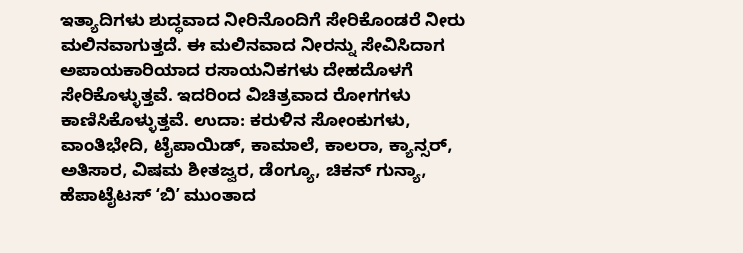ಇತ್ಯಾದಿಗಳು ಶುದ್ಧವಾದ ನೀರಿನೊಂದಿಗೆ ಸೇರಿಕೊಂಡರೆ ನೀರು ಮಲಿನವಾಗುತ್ತದೆ. ಈ ಮಲಿನವಾದ ನೀರನ್ನು ಸೇವಿಸಿದಾಗ ಅಪಾಯಕಾರಿಯಾದ ರಸಾಯನಿಕಗಳು ದೇಹದೊಳಗೆ ಸೇರಿಕೊಳ್ಳುತ್ತವೆ. ಇದರಿಂದ ವಿಚಿತ್ರವಾದ ರೋಗಗಳು ಕಾಣಿಸಿಕೊಳ್ಳುತ್ತವೆ. ಉದಾ: ಕರುಳಿನ ಸೋಂಕುಗಳು, ವಾಂತಿಭೇದಿ, ಟೈಪಾಯಿಡ್‌, ಕಾಮಾಲೆ, ಕಾಲರಾ, ಕ್ಯಾನ್ಸರ್, ಅತಿಸಾರ, ವಿಷಮ ಶೀತಜ್ವರ, ಡೆಂಗ್ಯೂ, ಚಿಕನ್ ಗುನ್ಯಾ, ಹೆಪಾಟೈಟಸ್ ʻಬಿʼ ಮುಂತಾದ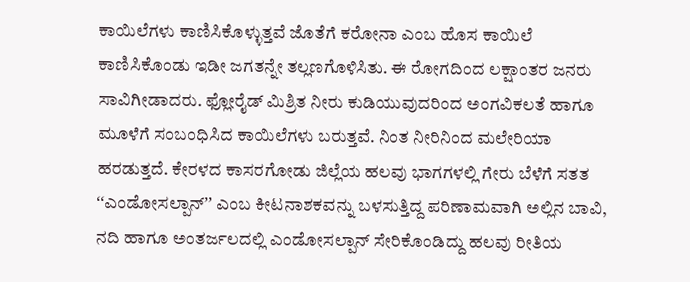ಕಾಯಿಲೆಗಳು ಕಾಣಿಸಿಕೊಳ್ಳುತ್ತವೆ ಜೊತೆಗೆ ಕರೋನಾ ಎಂಬ ಹೊಸ ಕಾಯಿಲೆ ಕಾಣಿಸಿಕೊಂಡು ಇಡೀ ಜಗತನ್ನೇ ತಲ್ಲಣಗೊಳಿಸಿತು. ಈ ರೋಗದಿಂದ ಲಕ್ಷಾಂತರ ಜನರು ಸಾವಿಗೀಡಾದರು. ಫ್ಲೋರೈಡ್ ಮಿಶ್ರಿತ ನೀರು ಕುಡಿಯುವುದರಿಂದ ಅಂಗವಿಕಲತೆ ಹಾಗೂ ಮೂಳೆಗೆ ಸಂಬಂಧಿಸಿದ ಕಾಯಿಲೆಗಳು ಬರುತ್ತವೆ. ನಿಂತ ನೀರಿನಿಂದ ಮಲೇರಿಯಾ ಹರಡುತ್ತದೆ. ಕೇರಳದ ಕಾಸರಗೋಡು ಜಿಲ್ಲೆಯ ಹಲವು ಭಾಗಗಳಲ್ಲಿ ಗೇರು ಬೆಳೆಗೆ ಸತತ ʻʻಎಂಡೋಸಲ್ಪಾನ್‌ʼʼ ಎಂಬ ಕೀಟನಾಶಕವನ್ನು ಬಳಸುತ್ತಿದ್ದ ಪರಿಣಾಮವಾಗಿ ಅಲ್ಲಿನ ಬಾವಿ, ನದಿ ಹಾಗೂ ಅಂತರ್ಜಲದಲ್ಲಿ ಎಂಡೋಸಲ್ಪಾನ್‌ ಸೇರಿಕೊಂಡಿದ್ದು ಹಲವು ರೀತಿಯ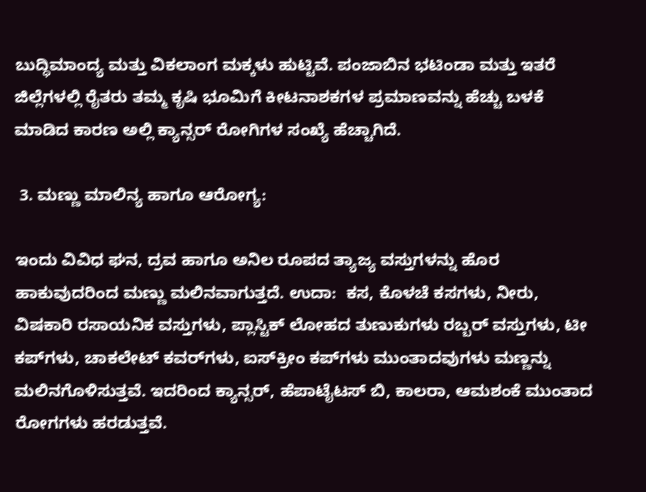ಬುದ್ಧಿಮಾಂದ್ಯ ಮತ್ತು ವಿಕಲಾಂಗ ಮಕ್ಕಳು ಹುಟ್ಟಿವೆ. ಪಂಜಾಬಿನ ಭಟಿಂಡಾ ಮತ್ತು ಇತರೆ ಜಿಲ್ಲೆಗಳಲ್ಲಿ ರೈತರು ತಮ್ಮ ಕೃಷಿ ಭೂಮಿಗೆ ಕೀಟನಾಶಕಗಳ ಪ್ರಮಾಣವನ್ನು ಹೆಚ್ಚು ಬಳಕೆ ಮಾಡಿದ ಕಾರಣ ಅಲ್ಲಿ ಕ್ಯಾನ್ಸರ್ ರೋಗಿಗಳ ಸಂಖ್ಯೆ ಹೆಚ್ಚಾಗಿದೆ.

 3. ಮಣ್ಣು ಮಾಲಿನ್ಯ ಹಾಗೂ ಆರೋಗ್ಯ:

ಇಂದು ವಿವಿಧ ಘನ, ದ್ರವ ಹಾಗೂ ಅನಿಲ ರೂಪದ ತ್ಯಾಜ್ಯ ವಸ್ತುಗಳನ್ನು ಹೊರ ಹಾಕುವುದರಿಂದ ಮಣ್ಣು ಮಲಿನವಾಗುತ್ತದೆ. ಉದಾ:  ಕಸ, ಕೊಳಚೆ ಕಸಗಳು, ನೀರು, ವಿಷಕಾರಿ ರಸಾಯನಿಕ ವಸ್ತುಗಳು, ಪ್ಲಾಸ್ಟಿಕ್ ಲೋಹದ ತುಣುಕುಗಳು ರಬ್ಬರ್ ವಸ್ತುಗಳು, ಟೀ ಕಪ್‌ಗಳು, ಚಾಕಲೇಟ್ ಕವರ್‌ಗಳು, ಐಸ್‌ಕ್ರೀಂ ಕಪ್‌ಗಳು ಮುಂತಾದವುಗಳು ಮಣ್ಣನ್ನು ಮಲಿನಗೊಳಿಸುತ್ತವೆ. ಇದರಿಂದ ಕ್ಯಾನ್ಸರ್, ಹೆಪಾಟೈಟಸ್ ಬಿ, ಕಾಲರಾ, ಆಮಶಂಕೆ ಮುಂತಾದ ರೋಗಗಳು ಹರಡುತ್ತವೆ.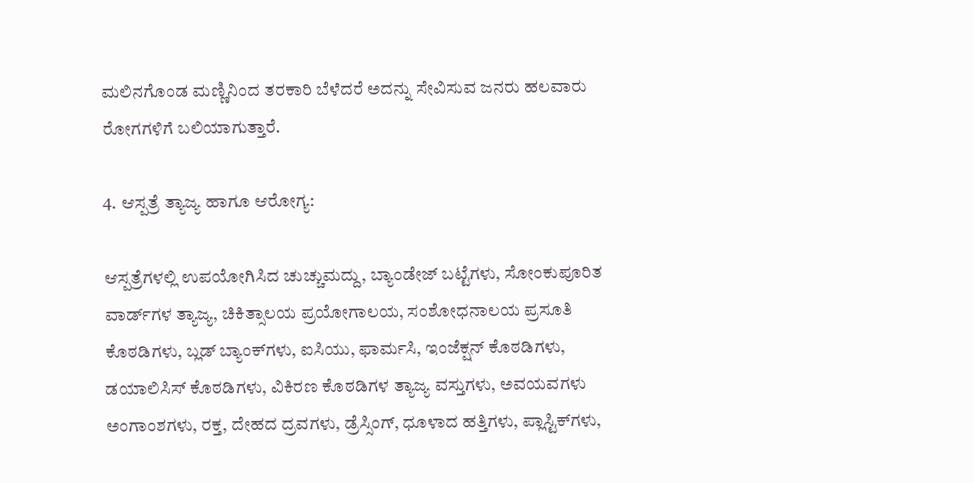ಮಲಿನಗೊಂಡ ಮಣ್ಣಿನಿಂದ ತರಕಾರಿ ಬೆಳೆದರೆ ಅದನ್ನು ಸೇವಿಸುವ ಜನರು ಹಲವಾರು ರೋಗಗಳಿಗೆ ಬಲಿಯಾಗುತ್ತಾರೆ.

4. ಆಸ್ಪತ್ರೆ ತ್ಯಾಜ್ಯ ಹಾಗೂ ಆರೋಗ್ಯ:

ಆಸ್ಪತ್ರೆಗಳಲ್ಲಿ ಉಪಯೋಗಿಸಿದ ಚುಚ್ಚುಮದ್ದು, ಬ್ಯಾಂಡೇಜ್ ಬಟ್ಟೆಗಳು, ಸೋಂಕುಪೂರಿತ ವಾರ್ಡ್‌ಗಳ ತ್ಯಾಜ್ಯ, ಚಿಕಿತ್ಸಾಲಯ ಪ್ರಯೋಗಾಲಯ, ಸಂಶೋಧನಾಲಯ ಪ್ರಸೂತಿ ಕೊಠಡಿಗಳು, ಬ್ಲಡ್ ಬ್ಯಾಂಕ್‌ಗಳು, ಐಸಿಯು, ಫಾರ್ಮಸಿ, ಇಂಜೆಕ್ಷನ್ ಕೊಠಡಿಗಳು, ಡಯಾಲಿಸಿಸ್ ಕೊಠಡಿಗಳು, ವಿಕಿರಣ ಕೊಠಡಿಗಳ ತ್ಯಾಜ್ಯ ವಸ್ತುಗಳು, ಅವಯವಗಳು ಅಂಗಾಂಶಗಳು, ರಕ್ತ, ದೇಹದ ದ್ರವಗಳು, ಡ್ರೆಸ್ಸಿಂಗ್, ಧೂಳಾದ ಹತ್ತಿಗಳು, ಪ್ಲಾಸ್ಟಿಕ್‌ಗಳು,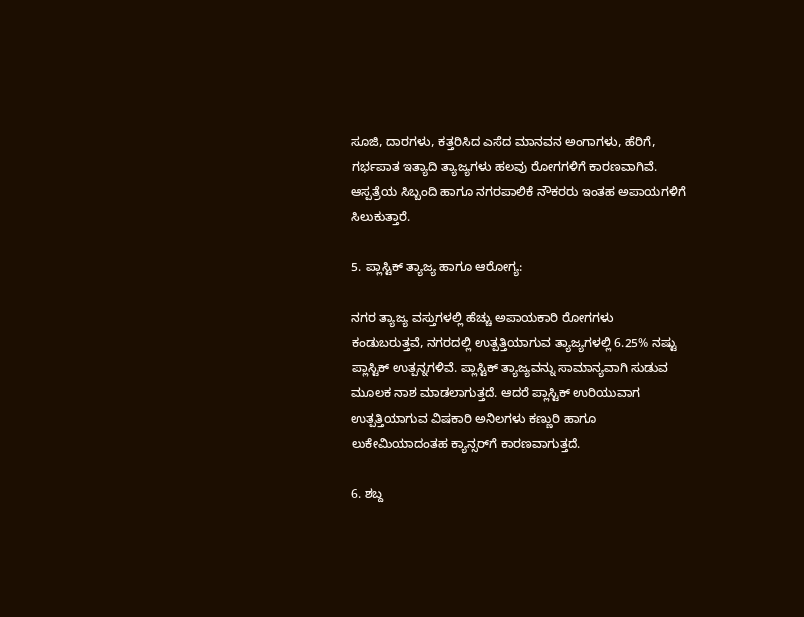ಸೂಜಿ, ದಾರಗಳು, ಕತ್ತರಿಸಿದ ಎಸೆದ ಮಾನವನ ಅಂಗಾಗಳು, ಹೆರಿಗೆ, ಗರ್ಭಪಾತ ಇತ್ಯಾದಿ ತ್ಯಾಜ್ಯಗಳು ಹಲವು ರೋಗಗಳಿಗೆ ಕಾರಣವಾಗಿವೆ. ಆಸ್ಪತ್ರೆಯ ಸಿಬ್ಬಂದಿ ಹಾಗೂ ನಗರಪಾಲಿಕೆ ನೌಕರರು ಇಂತಹ ಅಪಾಯಗಳಿಗೆ ಸಿಲುಕುತ್ತಾರೆ.

5. ಪ್ಲಾಸ್ಟಿಕ್ ತ್ಯಾಜ್ಯ ಹಾಗೂ ಆರೋಗ್ಯ:

ನಗರ ತ್ಯಾಜ್ಯ ವಸ್ತುಗಳಲ್ಲಿ ಹೆಚ್ಚು ಅಪಾಯಕಾರಿ ರೋಗಗಳು ಕಂಡುಬರುತ್ತವೆ, ನಗರದಲ್ಲಿ ಉತ್ಪತ್ತಿಯಾಗುವ ತ್ಯಾಜ್ಯಗಳಲ್ಲಿ 6.25% ನಷ್ಟು ಪ್ಲಾಸ್ಟಿಕ್ ಉತ್ಪನ್ನಗಳಿವೆ. ಪ್ಲಾಸ್ಟಿಕ್ ತ್ಯಾಜ್ಯವನ್ನು ಸಾಮಾನ್ಯವಾಗಿ ಸುಡುವ ಮೂಲಕ ನಾಶ ಮಾಡಲಾಗುತ್ತದೆ. ಆದರೆ ಪ್ಲಾಸ್ಟಿಕ್ ಉರಿಯುವಾಗ ಉತ್ಪತ್ತಿಯಾಗುವ ವಿಷಕಾರಿ ಅನಿಲಗಳು ಕಣ್ಣುರಿ ಹಾಗೂ ಲುಕೇಮಿಯಾದಂತಹ ಕ್ಯಾನ್ಸರ್‌ಗೆ ಕಾರಣವಾಗುತ್ತದೆ.

6. ಶಬ್ದ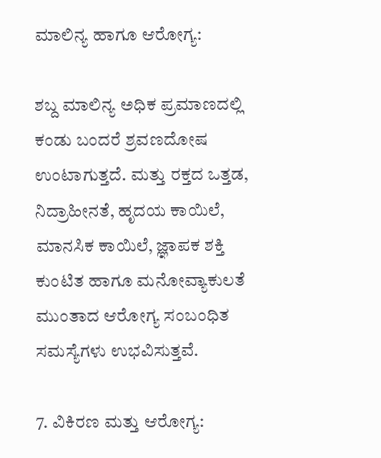ಮಾಲಿನ್ಯ ಹಾಗೂ ಆರೋಗ್ಯ:

ಶಬ್ದ ಮಾಲಿನ್ಯ ಅಧಿಕ ಪ್ರಮಾಣದಲ್ಲಿ ಕಂಡು ಬಂದರೆ ಶ್ರವಣದೋಷ ಉಂಟಾಗುತ್ತದೆ. ಮತ್ತು ರಕ್ತದ ಒತ್ತಡ, ನಿದ್ರಾಹೀನತೆ, ಹೃದಯ ಕಾಯಿಲೆ, ಮಾನಸಿಕ ಕಾಯಿಲೆ, ಜ್ಞಾಪಕ ಶಕ್ತಿ ಕುಂಟಿತ ಹಾಗೂ ಮನೋವ್ಯಾಕುಲತೆ ಮುಂತಾದ ಆರೋಗ್ಯ ಸಂಬಂಧಿತ ಸಮಸ್ಯೆಗಳು ಉಭವಿಸುತ್ತವೆ.

7. ವಿಕಿರಣ ಮತ್ತು ಆರೋಗ್ಯ: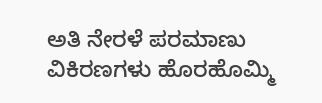ಅತಿ ನೇರಳೆ ಪರಮಾಣು ವಿಕಿರಣಗಳು ಹೊರಹೊಮ್ಮಿ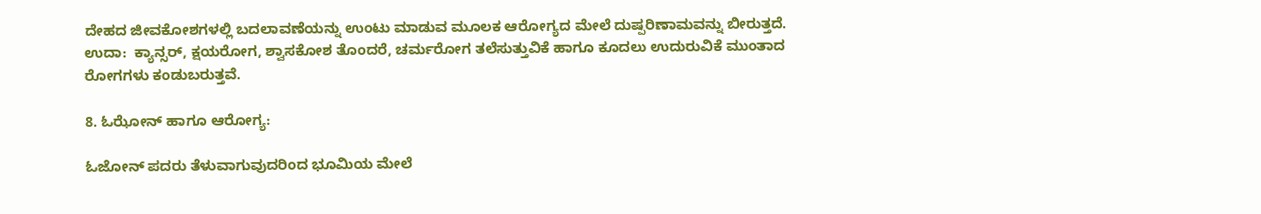ದೇಹದ ಜೀವಕೋಶಗಳಲ್ಲಿ ಬದಲಾವಣೆಯನ್ನು ಉಂಟು ಮಾಡುವ ಮೂಲಕ ಆರೋಗ್ಯದ ಮೇಲೆ ದುಷ್ಪರಿಣಾಮವನ್ನು ಬೀರುತ್ತದೆ. ಉದಾ:  ಕ್ಯಾನ್ಸರ್, ಕ್ಷಯರೋಗ, ಶ್ವಾಸಕೋಶ ತೊಂದರೆ, ಚರ್ಮರೋಗ ತಲೆಸುತ್ತುವಿಕೆ ಹಾಗೂ ಕೂದಲು ಉದುರುವಿಕೆ ಮುಂತಾದ ರೋಗಗಳು ಕಂಡುಬರುತ್ತವೆ.

8. ಓಝೋನ್ ಹಾಗೂ ಆರೋಗ್ಯ:

ಓಜೋನ್ ಪದರು ತೆಳುವಾಗುವುದರಿಂದ ಭೂಮಿಯ ಮೇಲೆ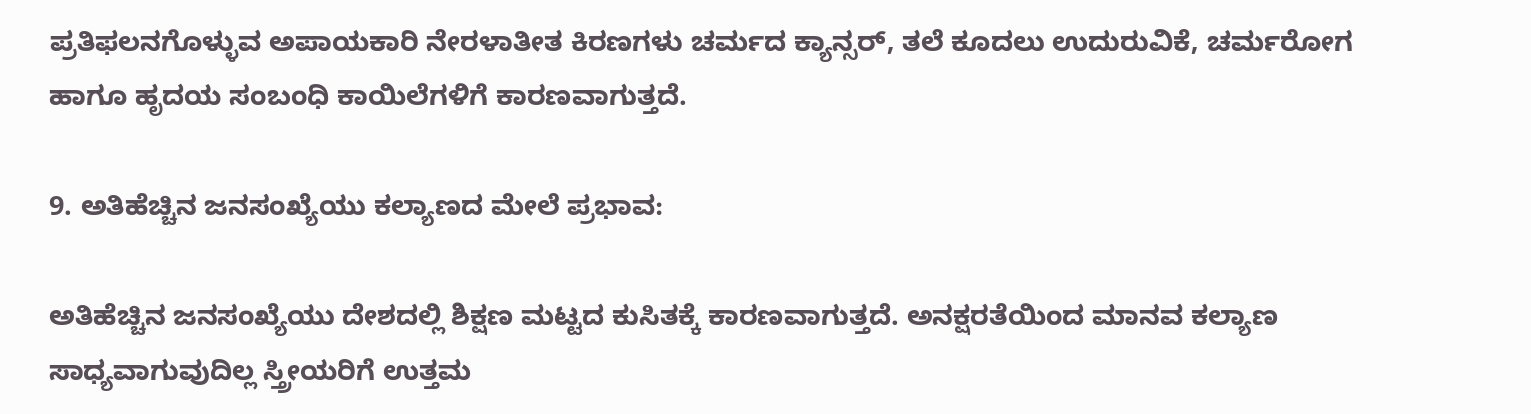ಪ್ರತಿಫಲನಗೊಳ್ಳುವ ಅಪಾಯಕಾರಿ ನೇರಳಾತೀತ ಕಿರಣಗಳು ಚರ್ಮದ ಕ್ಯಾನ್ಸರ್, ತಲೆ ಕೂದಲು ಉದುರುವಿಕೆ, ಚರ್ಮರೋಗ ಹಾಗೂ ಹೃದಯ ಸಂಬಂಧಿ ಕಾಯಿಲೆಗಳಿಗೆ ಕಾರಣವಾಗುತ್ತದೆ.

9. ಅತಿಹೆಚ್ಚಿನ ಜನಸಂಖ್ಯೆಯು ಕಲ್ಯಾಣದ ಮೇಲೆ ಪ್ರಭಾವ:

ಅತಿಹೆಚ್ಚಿನ ಜನಸಂಖ್ಯೆಯು ದೇಶದಲ್ಲಿ ಶಿಕ್ಷಣ ಮಟ್ಟದ ಕುಸಿತಕ್ಕೆ ಕಾರಣವಾಗುತ್ತದೆ. ಅನಕ್ಷರತೆಯಿಂದ ಮಾನವ ಕಲ್ಯಾಣ ಸಾಧ್ಯವಾಗುವುದಿಲ್ಲ ಸ್ತ್ರೀಯರಿಗೆ ಉತ್ತಮ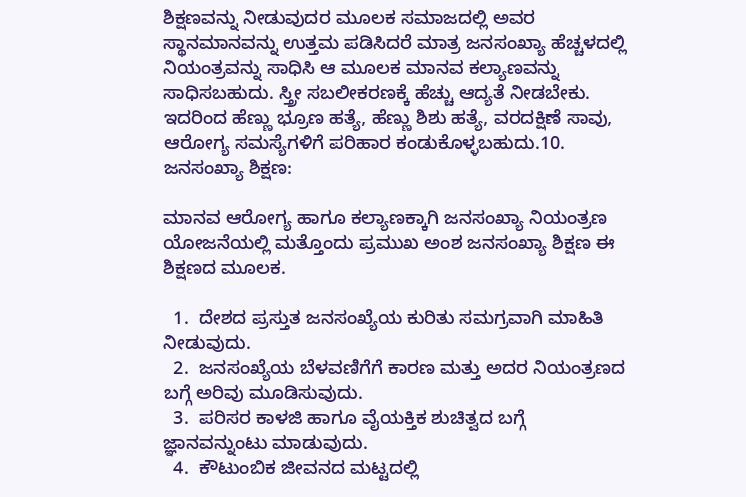ಶಿಕ್ಷಣವನ್ನು ನೀಡುವುದರ ಮೂಲಕ ಸಮಾಜದಲ್ಲಿ ಅವರ ಸ್ಥಾನಮಾನವನ್ನು ಉತ್ತಮ ಪಡಿಸಿದರೆ ಮಾತ್ರ ಜನಸಂಖ್ಯಾ ಹೆಚ್ಚಳದಲ್ಲಿ ನಿಯಂತ್ರವನ್ನು ಸಾಧಿಸಿ ಆ ಮೂಲಕ ಮಾನವ ಕಲ್ಯಾಣವನ್ನು ಸಾಧಿಸಬಹುದು. ಸ್ತ್ರೀ ಸಬಲೀಕರಣಕ್ಕೆ ಹೆಚ್ಚು ಆದ್ಯತೆ ನೀಡಬೇಕು. ಇದರಿಂದ ಹೆಣ್ಣು ಭ್ರೂಣ ಹತ್ಯೆ, ಹೆಣ್ಣು ಶಿಶು ಹತ್ಯೆ, ವರದಕ್ಷಿಣೆ ಸಾವು, ಆರೋಗ್ಯ ಸಮಸ್ಯೆಗಳಿಗೆ ಪರಿಹಾರ ಕಂಡುಕೊಳ್ಳಬಹುದು.10. ಜನಸಂಖ್ಯಾ ಶಿಕ್ಷಣ:

ಮಾನವ ಆರೋಗ್ಯ ಹಾಗೂ ಕಲ್ಯಾಣಕ್ಕಾಗಿ ಜನಸಂಖ್ಯಾ ನಿಯಂತ್ರಣ ಯೋಜನೆಯಲ್ಲಿ ಮತ್ತೊಂದು ಪ್ರಮುಖ ಅಂಶ ಜನಸಂಖ್ಯಾ ಶಿಕ್ಷಣ ಈ ಶಿಕ್ಷಣದ ಮೂಲಕ.

  1.  ದೇಶದ ಪ್ರಸ್ತುತ ಜನಸಂಖ್ಯೆಯ ಕುರಿತು ಸಮಗ್ರವಾಗಿ ಮಾಹಿತಿ ನೀಡುವುದು.
  2.  ಜನಸಂಖ್ಯೆಯ ಬೆಳವಣಿಗೆಗೆ ಕಾರಣ ಮತ್ತು ಅದರ ನಿಯಂತ್ರಣದ ಬಗ್ಗೆ ಅರಿವು ಮೂಡಿಸುವುದು.
  3.  ಪರಿಸರ ಕಾಳಜಿ ಹಾಗೂ ವೈಯಕ್ತಿಕ ಶುಚಿತ್ವದ ಬಗ್ಗೆ ಜ್ಞಾನವನ್ನುಂಟು ಮಾಡುವುದು.
  4.  ಕೌಟುಂಬಿಕ ಜೀವನದ ಮಟ್ಟದಲ್ಲಿ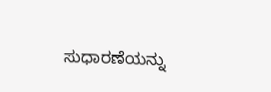ಸುಧಾರಣೆಯನ್ನು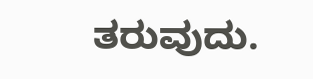ತರುವುದು.